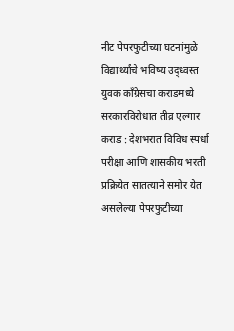नीट पेपरफुटीच्या घटनांमुळे
विद्यार्थ्यांचे भविष्य उद्ध्वस्त
युवक काँग्रेसचा कराडमध्ये सरकारविरोधात तीव्र एल्गार
कराड : देशभरात विविध स्पर्धा परीक्षा आणि शासकीय भरती प्रक्रियेत सातत्याने समोर येत असलेल्या पेपरफुटीच्या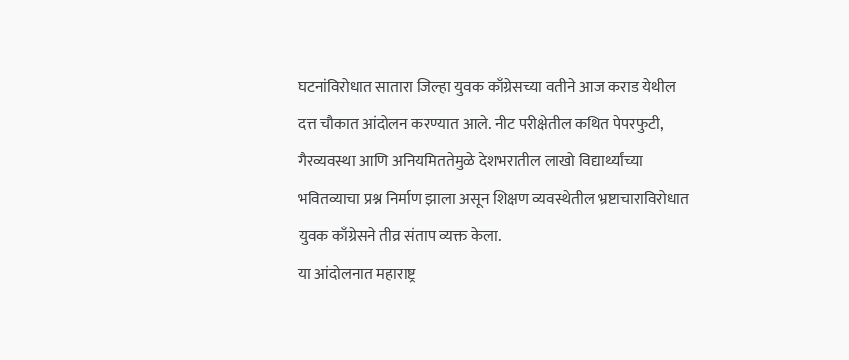घटनांविरोधात सातारा जिल्हा युवक काँग्रेसच्या वतीने आज कराड येथील दत्त चौकात आंदोलन करण्यात आले. नीट परीक्षेतील कथित पेपरफुटी, गैरव्यवस्था आणि अनियमिततेमुळे देशभरातील लाखो विद्यार्थ्यांच्या भवितव्याचा प्रश्न निर्माण झाला असून शिक्षण व्यवस्थेतील भ्रष्टाचाराविरोधात युवक काँग्रेसने तीव्र संताप व्यक्त केला.
या आंदोलनात महाराष्ट्र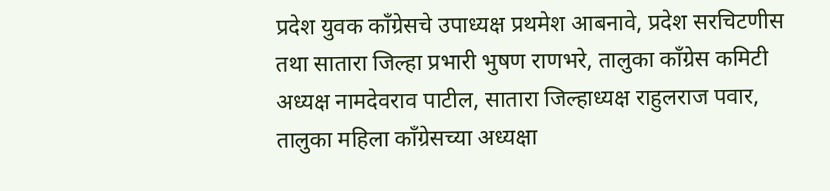प्रदेश युवक काँग्रेसचे उपाध्यक्ष प्रथमेश आबनावे, प्रदेश सरचिटणीस तथा सातारा जिल्हा प्रभारी भुषण राणभरे, तालुका काँग्रेस कमिटी अध्यक्ष नामदेवराव पाटील, सातारा जिल्हाध्यक्ष राहुलराज पवार, तालुका महिला काँग्रेसच्या अध्यक्षा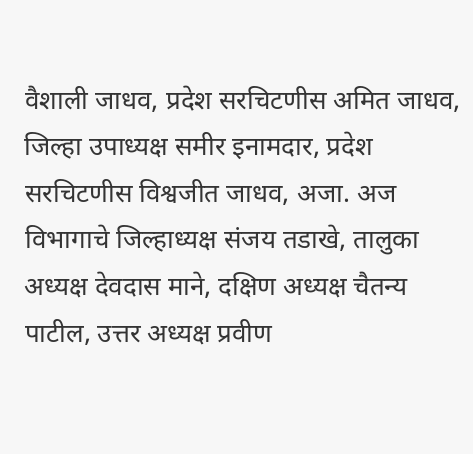वैशाली जाधव, प्रदेश सरचिटणीस अमित जाधव, जिल्हा उपाध्यक्ष समीर इनामदार, प्रदेश सरचिटणीस विश्वजीत जाधव, अजा. अज विभागाचे जिल्हाध्यक्ष संजय तडाखे, तालुका अध्यक्ष देवदास माने, दक्षिण अध्यक्ष चैतन्य पाटील, उत्तर अध्यक्ष प्रवीण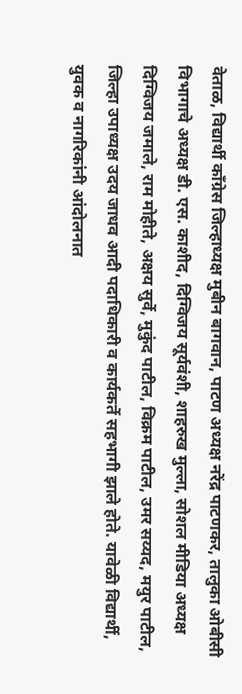वेताळ, विद्यार्थी काँग्रेस जिल्हाध्यक्ष मुबीन बागवान, पाटण अध्यक्ष नरेंद्र पाटणकर, तालुका ओबीसी विभागाचे अध्यक्ष डी. एस. काशीद, दिग्विजय सूर्यवंशी, शाहरुख मुल्ला, सोशल मीडिया अध्यक्ष दिग्विजय जमाले, राम मोहीते, अक्षय सुर्वे, मुकुंद पाटील, विक्रम पाटील, उमर सय्यद, मयुर पाटील, जिल्हा उपाध्यक्ष उदय जाधव आदी पदाधिकारी व कार्यकर्ते सहभागी झाले होते. यावेळी विद्यार्थी, युवक व नागरिकांनी आंदोलनात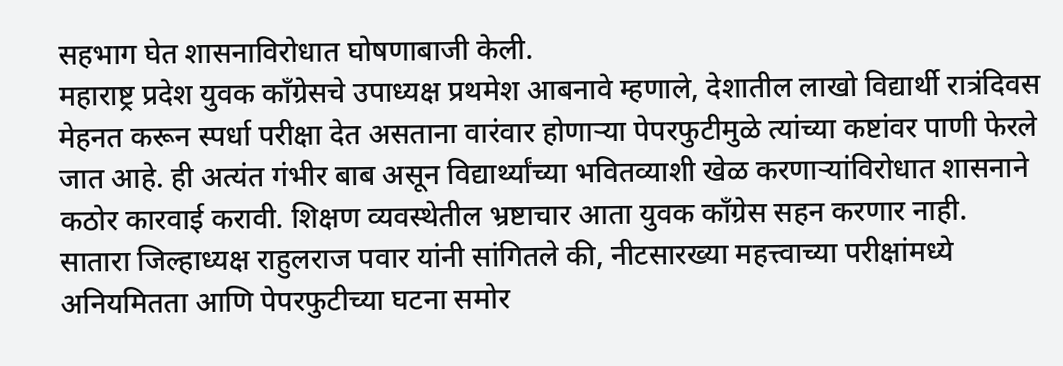सहभाग घेत शासनाविरोधात घोषणाबाजी केली.
महाराष्ट्र प्रदेश युवक काँग्रेसचे उपाध्यक्ष प्रथमेश आबनावे म्हणाले, देशातील लाखो विद्यार्थी रात्रंदिवस मेहनत करून स्पर्धा परीक्षा देत असताना वारंवार होणाऱ्या पेपरफुटीमुळे त्यांच्या कष्टांवर पाणी फेरले जात आहे. ही अत्यंत गंभीर बाब असून विद्यार्थ्यांच्या भवितव्याशी खेळ करणाऱ्यांविरोधात शासनाने कठोर कारवाई करावी. शिक्षण व्यवस्थेतील भ्रष्टाचार आता युवक काँग्रेस सहन करणार नाही.
सातारा जिल्हाध्यक्ष राहुलराज पवार यांनी सांगितले की, नीटसारख्या महत्त्वाच्या परीक्षांमध्ये अनियमितता आणि पेपरफुटीच्या घटना समोर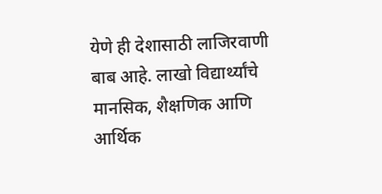येणे ही देशासाठी लाजिरवाणी बाब आहे. लाखो विद्यार्थ्यांचे मानसिक, शैक्षणिक आणि आर्थिक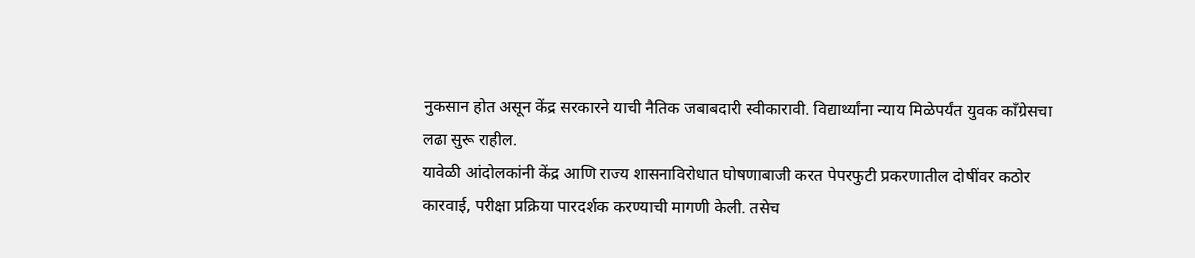नुकसान होत असून केंद्र सरकारने याची नैतिक जबाबदारी स्वीकारावी. विद्यार्थ्यांना न्याय मिळेपर्यंत युवक काँग्रेसचा लढा सुरू राहील.
यावेळी आंदोलकांनी केंद्र आणि राज्य शासनाविरोधात घोषणाबाजी करत पेपरफुटी प्रकरणातील दोषींवर कठोर कारवाई, परीक्षा प्रक्रिया पारदर्शक करण्याची मागणी केली. तसेच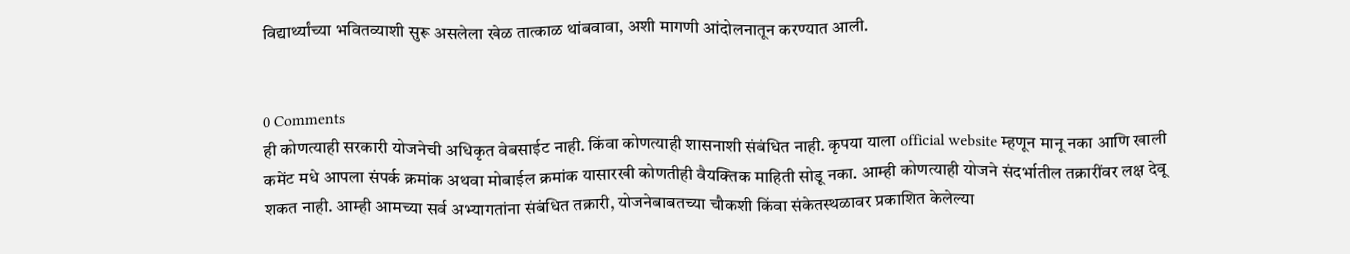विद्यार्थ्यांच्या भवितव्याशी सुरू असलेला खेळ तात्काळ थांबवावा, अशी मागणी आंदोलनातून करण्यात आली.


0 Comments
ही कोणत्याही सरकारी योजनेची अधिकृत वेबसाईट नाही. किंवा कोणत्याही शासनाशी संबंधित नाही. कृपया याला official website म्हणून मानू नका आणि खाली कमेंट मधे आपला संपर्क क्रमांक अथवा मोबाईल क्रमांक यासारखी कोणतीही वैयक्तिक माहिती सोडू नका. आम्ही कोणत्याही योजने संदर्भातील तक्रारींवर लक्ष देवू शकत नाही. आम्ही आमच्या सर्व अभ्यागतांना संबंधित तक्रारी, योजनेबाबतच्या चौकशी किंवा संकेतस्थळावर प्रकाशित केलेल्या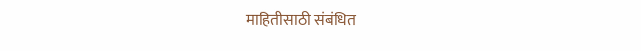माहितीसाठी संबंधित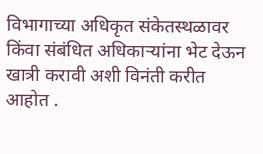विभागाच्या अधिकृत संकेतस्थळावर किंवा संबंधित अधिकाऱ्यांना भेट देऊन खात्री करावी अशी विनंती करीत आहोत .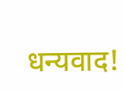धन्यवाद!